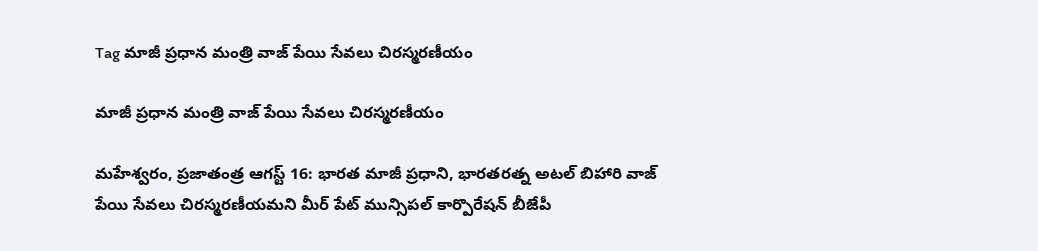Tag మాజీ ప్రధాన మంత్రి వాజ్ పేయి సేవలు చిరస్మరణీయం

మాజీ ప్రధాన మంత్రి వాజ్ పేయి సేవలు చిరస్మరణీయం

మహేశ్వరం, ప్రజాతంత్ర ఆగస్ట్ 16: భారత మాజీ ప్రధాని, భారతరత్న అటల్ బిహారి వాజ్ పేయి సేవలు చిరస్మరణీయమని మీర్ పేట్ మున్సిపల్ కార్పొరేషన్ బీజేపీ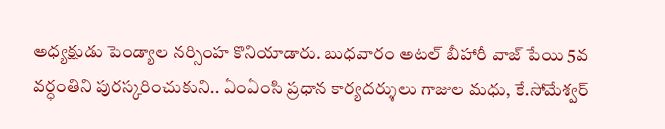అధ్యక్షుడు పెండ్యాల నర్సింహ కొనియాడారు. బుధవారం అటల్ బీహారీ వాజ్ పేయి 5వ వర్ధంతిని పురస్కరించుకుని.. ఏంఏంసి ప్రధాన కార్యదర్శులు గాజుల మధు, కే.సోమేశ్వర్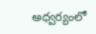అధ్వర్యంలో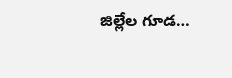జిల్లేల గూడ…